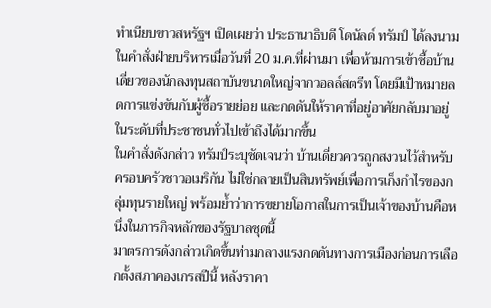ทำเนียบขาวสหรัฐฯ เปิดเผยว่า ประธานาธิบดี โดนัลด์ ทรัมป์ ได้ลงนามในคำสั่งฝ่ายบริหารเมื่อวันที่ 20 ม.ค.ที่ผ่านมา เพื่อห้ามการเข้าซื้อบ้านเดี่ยวของนักลงทุนสถาบันขนาดใหญ่จากวอลล์สตรีท โดยมีเป้าหมายลดการแข่งขันกับผู้ซื้อรายย่อย และกดดันให้ราคาที่อยู่อาศัยกลับมาอยู่ในระดับที่ประชาชนทั่วไปเข้าถึงได้มากขึ้น
ในคำสั่งดังกล่าว ทรัมป์ระบุชัดเจนว่า บ้านเดี่ยวควรถูกสงวนไว้สำหรับครอบครัวชาวอเมริกัน ไม่ใช่กลายเป็นสินทรัพย์เพื่อการเก็งกำไรของกลุ่มทุนรายใหญ่ พร้อมย้ำว่าการขยายโอกาสในการเป็นเจ้าของบ้านคือหนึ่งในภารกิจหลักของรัฐบาลชุดนี้
มาตรการดังกล่าวเกิดขึ้นท่ามกลางแรงกดดันทางการเมืองก่อนการเลือกตั้งสภาคองเกรสปีนี้ หลังราคา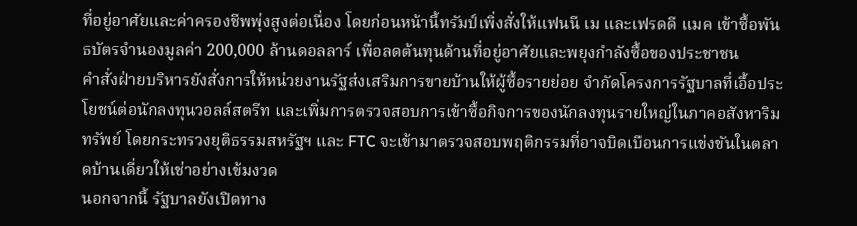ที่อยู่อาศัยและค่าครองชีพพุ่งสูงต่อเนื่อง โดยก่อนหน้านี้ทรัมป์เพิ่งสั่งให้แฟนนี เม และเฟรดดี แมค เข้าซื้อพันธบัตรจำนองมูลค่า 200,000 ล้านดอลลาร์ เพื่อลดต้นทุนด้านที่อยู่อาศัยและพยุงกำลังซื้อของประชาชน
คำสั่งฝ่ายบริหารยังสั่งการให้หน่วยงานรัฐส่งเสริมการขายบ้านให้ผู้ซื้อรายย่อย จำกัดโครงการรัฐบาลที่เอื้อประโยชน์ต่อนักลงทุนวอลล์สตรีท และเพิ่มการตรวจสอบการเข้าซื้อกิจการของนักลงทุนรายใหญ่ในภาคอสังหาริมทรัพย์ โดยกระทรวงยุติธรรมสหรัฐฯ และ FTC จะเข้ามาตรวจสอบพฤติกรรมที่อาจบิดเบือนการแข่งขันในตลาดบ้านเดี่ยวให้เช่าอย่างเข้มงวด
นอกจากนี้ รัฐบาลยังเปิดทาง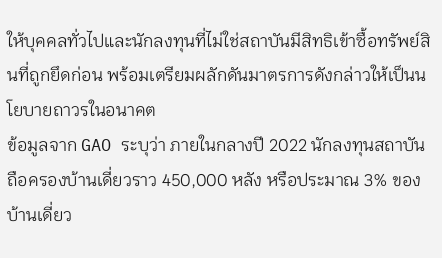ให้บุคคลทั่วไปและนักลงทุนที่ไม่ใช่สถาบันมีสิทธิเข้าซื้อทรัพย์สินที่ถูกยึดก่อน พร้อมเตรียมผลักดันมาตรการดังกล่าวให้เป็นนโยบายถาวรในอนาคต
ข้อมูลจาก GAO ระบุว่า ภายในกลางปี 2022 นักลงทุนสถาบันถือครองบ้านเดี่ยวราว 450,000 หลัง หรือประมาณ 3% ของบ้านเดี่ยว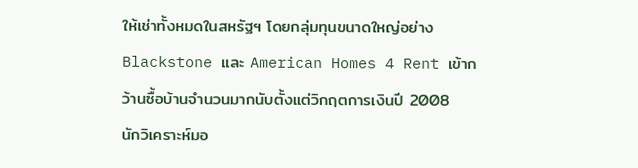ให้เช่าทั้งหมดในสหรัฐฯ โดยกลุ่มทุนขนาดใหญ่อย่าง Blackstone และ American Homes 4 Rent เข้ากว้านซื้อบ้านจำนวนมากนับตั้งแต่วิกฤตการเงินปี 2008
นักวิเคราะห์มอ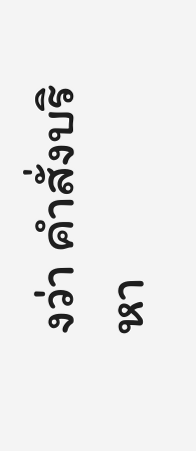งว่า คำสั่งบริหา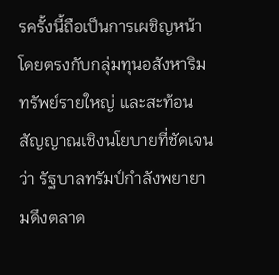รครั้งนี้ถือเป็นการเผชิญหน้าโดยตรงกับกลุ่มทุนอสังหาริมทรัพย์รายใหญ่ และสะท้อนสัญญาณเชิงนโยบายที่ชัดเจนว่า รัฐบาลทรัมป์กำลังพยายามดึงตลาด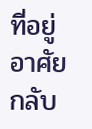ที่อยู่อาศัยกลับ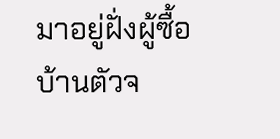มาอยู่ฝั่งผู้ซื้อบ้านตัวจ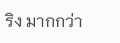ริง มากกว่า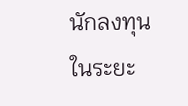นักลงทุนในระยะ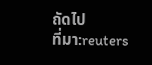ถัดไป
ที่มา:reuters